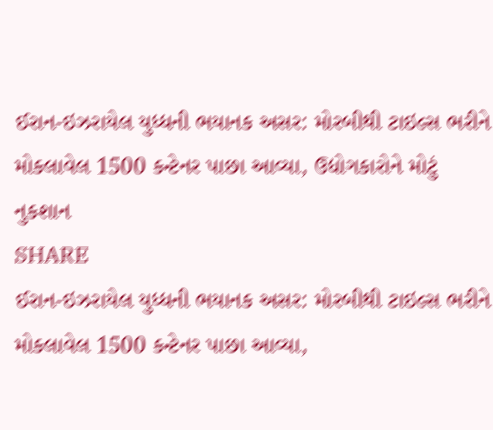ઈરાન-ઇઝરાયેલ યુધ્ધની ભયાનક અસર: મોરબીથી ટાઇલ્સ ભરીને મોકલાવેલ 1500 કન્ટેનર પાછા આવ્યા, ઉદ્યોગકારોને મોટું નુકશાન
SHARE
ઈરાન-ઇઝરાયેલ યુધ્ધની ભયાનક અસર: મોરબીથી ટાઇલ્સ ભરીને મોકલાવેલ 1500 કન્ટેનર પાછા આવ્યા,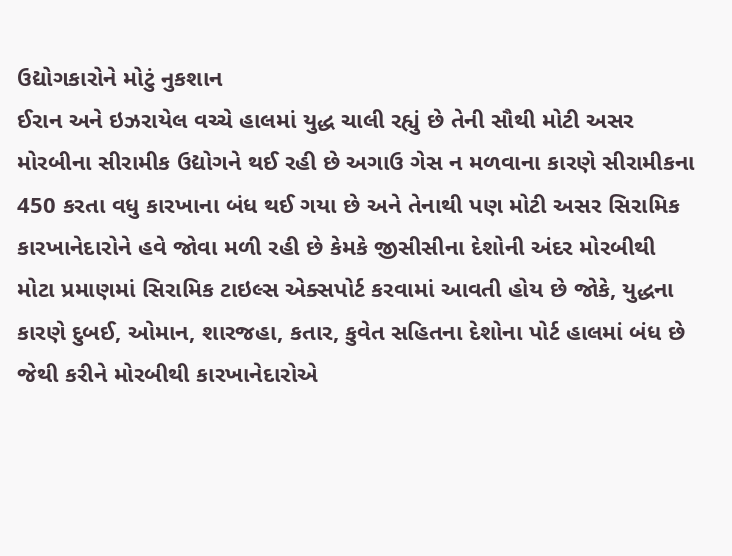ઉદ્યોગકારોને મોટું નુકશાન
ઈરાન અને ઇઝરાયેલ વચ્ચે હાલમાં યુદ્ધ ચાલી રહ્યું છે તેની સૌથી મોટી અસર મોરબીના સીરામીક ઉદ્યોગને થઈ રહી છે અગાઉ ગેસ ન મળવાના કારણે સીરામીકના 450 કરતા વધુ કારખાના બંધ થઈ ગયા છે અને તેનાથી પણ મોટી અસર સિરામિક કારખાનેદારોને હવે જોવા મળી રહી છે કેમકે જીસીસીના દેશોની અંદર મોરબીથી મોટા પ્રમાણમાં સિરામિક ટાઇલ્સ એક્સપોર્ટ કરવામાં આવતી હોય છે જોકે, યુદ્ધના કારણે દુબઈ, ઓમાન, શારજહા, કતાર, કુવેત સહિતના દેશોના પોર્ટ હાલમાં બંધ છે જેથી કરીને મોરબીથી કારખાનેદારોએ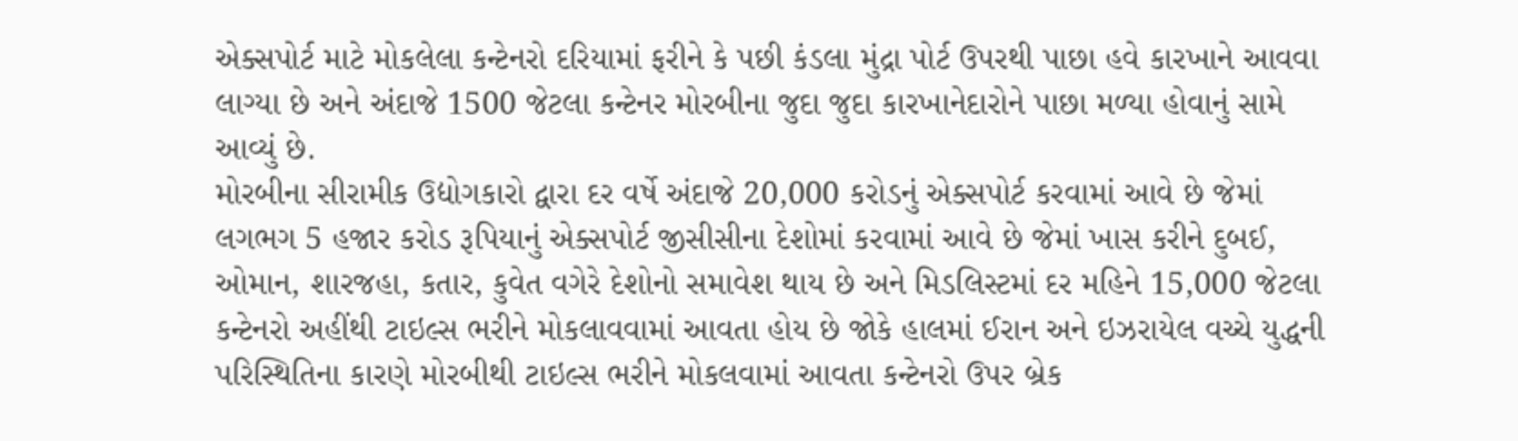એક્સપોર્ટ માટે મોકલેલા કન્ટેનરો દરિયામાં ફરીને કે પછી કંડલા મુંદ્રા પોર્ટ ઉપરથી પાછા હવે કારખાને આવવા લાગ્યા છે અને અંદાજે 1500 જેટલા કન્ટેનર મોરબીના જુદા જુદા કારખાનેદારોને પાછા મળ્યા હોવાનું સામે આવ્યું છે.
મોરબીના સીરામીક ઉદ્યોગકારો દ્વારા દર વર્ષે અંદાજે 20,000 કરોડનું એક્સપોર્ટ કરવામાં આવે છે જેમાં લગભગ 5 હજાર કરોડ રૂપિયાનું એક્સપોર્ટ જીસીસીના દેશોમાં કરવામાં આવે છે જેમાં ખાસ કરીને દુબઈ, ઓમાન, શારજહા, કતાર, કુવેત વગેરે દેશોનો સમાવેશ થાય છે અને મિડલિસ્ટમાં દર મહિને 15,000 જેટલા કન્ટેનરો અહીંથી ટાઇલ્સ ભરીને મોકલાવવામાં આવતા હોય છે જોકે હાલમાં ઈરાન અને ઇઝરાયેલ વચ્ચે યુદ્ધની પરિસ્થિતિના કારણે મોરબીથી ટાઇલ્સ ભરીને મોકલવામાં આવતા કન્ટેનરો ઉપર બ્રેક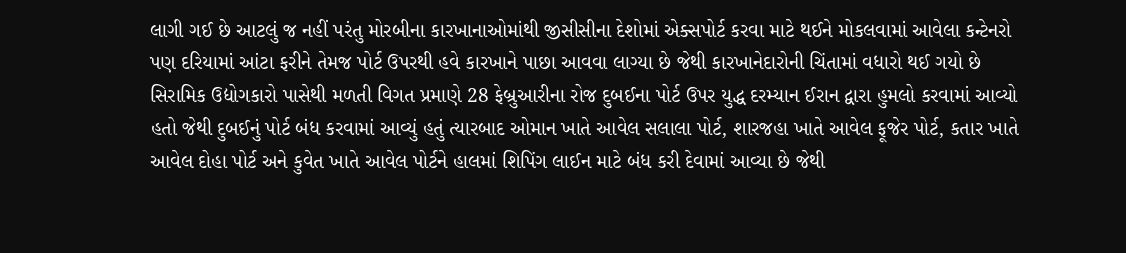લાગી ગઈ છે આટલું જ નહીં પરંતુ મોરબીના કારખાનાઓમાંથી જીસીસીના દેશોમાં એક્સપોર્ટ કરવા માટે થઈને મોકલવામાં આવેલા કન્ટેનરો પણ દરિયામાં આંટા ફરીને તેમજ પોર્ટ ઉપરથી હવે કારખાને પાછા આવવા લાગ્યા છે જેથી કારખાનેદારોની ચિંતામાં વધારો થઈ ગયો છે
સિરામિક ઉદ્યોગકારો પાસેથી મળતી વિગત પ્રમાણે 28 ફેબ્રુઆરીના રોજ દુબઈના પોર્ટ ઉપર યુદ્ધ દરમ્યાન ઈરાન દ્વારા હુમલો કરવામાં આવ્યો હતો જેથી દુબઈનું પોર્ટ બંધ કરવામાં આવ્યું હતું ત્યારબાદ ઓમાન ખાતે આવેલ સલાલા પોર્ટ, શારજહા ખાતે આવેલ ફૂજેર પોર્ટ, કતાર ખાતે આવેલ દોહા પોર્ટ અને કુવેત ખાતે આવેલ પોર્ટને હાલમાં શિપિંગ લાઈન માટે બંધ કરી દેવામાં આવ્યા છે જેથી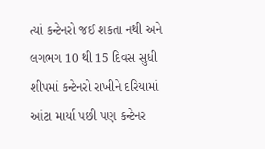ત્યાં કન્ટેનરો જઈ શકતા નથી અને લગભગ 10 થી 15 દિવસ સુધી શીપમાં કન્ટેનરો રાખીને દરિયામાં આંટા માર્યા પછી પણ કન્ટેનર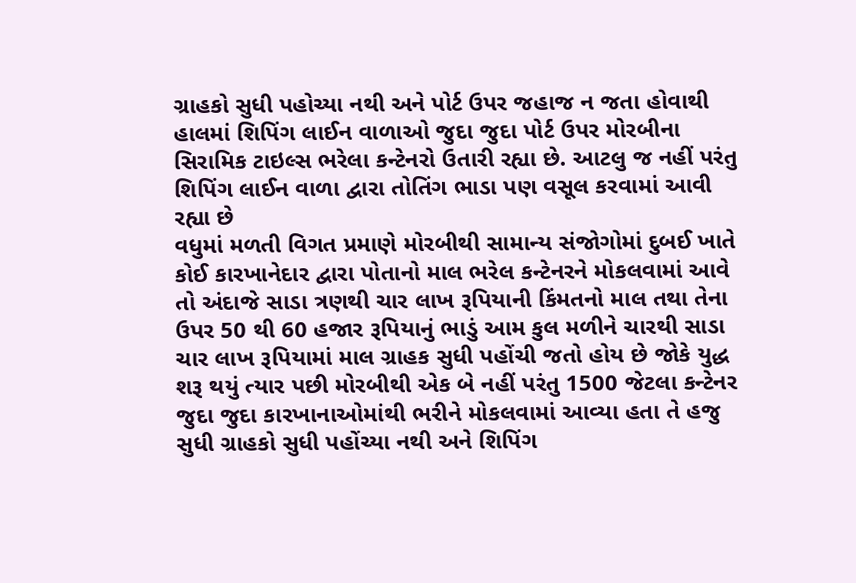ગ્રાહકો સુધી પહોચ્યા નથી અને પોર્ટ ઉપર જહાજ ન જતા હોવાથી હાલમાં શિપિંગ લાઈન વાળાઓ જુદા જુદા પોર્ટ ઉપર મોરબીના સિરામિક ટાઇલ્સ ભરેલા કન્ટેનરો ઉતારી રહ્યા છે. આટલુ જ નહીં પરંતુ શિપિંગ લાઈન વાળા દ્વારા તોતિંગ ભાડા પણ વસૂલ કરવામાં આવી રહ્યા છે
વધુમાં મળતી વિગત પ્રમાણે મોરબીથી સામાન્ય સંજોગોમાં દુબઈ ખાતે કોઈ કારખાનેદાર દ્વારા પોતાનો માલ ભરેલ કન્ટેનરને મોકલવામાં આવે તો અંદાજે સાડા ત્રણથી ચાર લાખ રૂપિયાની કિંમતનો માલ તથા તેના ઉપર 50 થી 60 હજાર રૂપિયાનું ભાડું આમ કુલ મળીને ચારથી સાડા ચાર લાખ રૂપિયામાં માલ ગ્રાહક સુધી પહોંચી જતો હોય છે જોકે યુદ્ધ શરૂ થયું ત્યાર પછી મોરબીથી એક બે નહીં પરંતુ 1500 જેટલા કન્ટેનર જુદા જુદા કારખાનાઓમાંથી ભરીને મોકલવામાં આવ્યા હતા તે હજુ સુધી ગ્રાહકો સુધી પહોંચ્યા નથી અને શિપિંગ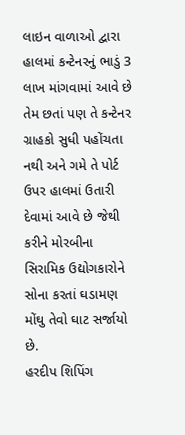લાઇન વાળાઓ દ્વારા હાલમાં કન્ટેનરનું ભાડું 3 લાખ માંગવામાં આવે છે તેમ છતાં પણ તે કન્ટેનર ગ્રાહકો સુધી પહોંચતા નથી અને ગમે તે પોર્ટ ઉપર હાલમાં ઉતારી દેવામાં આવે છે જેથી કરીને મોરબીના સિરામિક ઉદ્યોગકારોને સોના કરતાં ઘડામણ મોંઘુ તેવો ઘાટ સર્જાયો છે.
હરદીપ શિપિંગ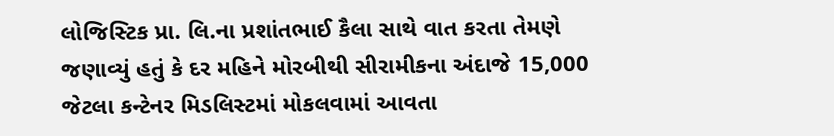લોજિસ્ટિક પ્રા. લિ.ના પ્રશાંતભાઈ કૈલા સાથે વાત કરતા તેમણે જણાવ્યું હતું કે દર મહિને મોરબીથી સીરામીકના અંદાજે 15,000 જેટલા કન્ટેનર મિડલિસ્ટમાં મોકલવામાં આવતા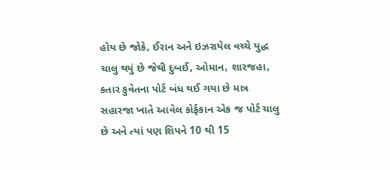હોય છે જોકે, ઈરાન અને ઇઝરાયેલ વચ્ચે યુદ્ધ ચાલુ થયું છે જેથી દુબઈ, ઓમાન, શારજહા, કતાર કુવેતના પોર્ટ બંધ થઈ ગયા છે માત્ર સહારજા ખાતે આવેલ કોર્ફકાન એક જ પોર્ટ ચાલુ છે અને ત્યાં પણ શિપને 10 થી 15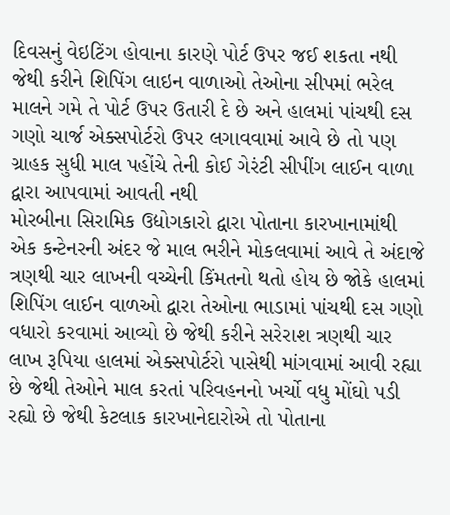દિવસનું વેઇટિંગ હોવાના કારણે પોર્ટ ઉપર જઈ શકતા નથી જેથી કરીને શિપિંગ લાઇન વાળાઓ તેઓના સીપમાં ભરેલ માલને ગમે તે પોર્ટ ઉપર ઉતારી દે છે અને હાલમાં પાંચથી દસ ગણો ચાર્જ એક્સપોર્ટરો ઉપર લગાવવામાં આવે છે તો પણ ગ્રાહક સુધી માલ પહોંચે તેની કોઈ ગેરંટી સીપીંગ લાઈન વાળા દ્વારા આપવામાં આવતી નથી
મોરબીના સિરામિક ઉદ્યોગકારો દ્વારા પોતાના કારખાનામાંથી એક કન્ટેનરની અંદર જે માલ ભરીને મોકલવામાં આવે તે અંદાજે ત્રણથી ચાર લાખની વચ્ચેની કિંમતનો થતો હોય છે જોકે હાલમાં શિપિંગ લાઈન વાળઓ દ્વારા તેઓના ભાડામાં પાંચથી દસ ગણો વધારો કરવામાં આવ્યો છે જેથી કરીને સરેરાશ ત્રણથી ચાર લાખ રૂપિયા હાલમાં એક્સપોર્ટરો પાસેથી માંગવામાં આવી રહ્યા છે જેથી તેઓને માલ કરતાં પરિવહનનો ખર્ચો વધુ મોંઘો પડી રહ્યો છે જેથી કેટલાક કારખાનેદારોએ તો પોતાના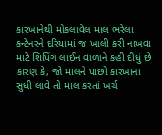કારખાનેથી મોકલાવેલ માલ ભરેલા કન્ટેનરને દરિયામાં જ ખાલી કરી નાખવા માટે શિપિંગ લાઈન વાળાને કહી દીધું છે કારણ કે, જો માલને પાછો કારખાના સુધી લાવે તો માલ કરતાં ખર્ચ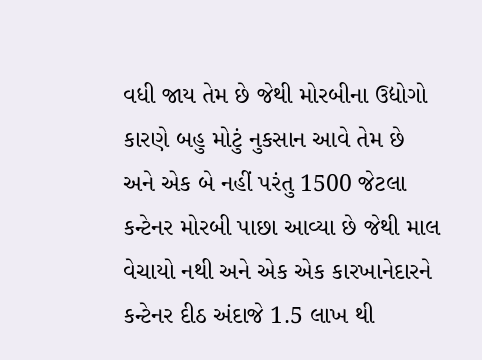વધી જાય તેમ છે જેથી મોરબીના ઉદ્યોગો કારણે બહુ મોટું નુકસાન આવે તેમ છે અને એક બે નહીં પરંતુ 1500 જેટલા કન્ટેનર મોરબી પાછા આવ્યા છે જેથી માલ વેચાયો નથી અને એક એક કારખાનેદારને કન્ટેનર દીઠ અંદાજે 1.5 લાખ થી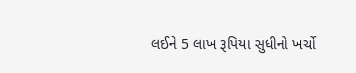લઈને 5 લાખ રૂપિયા સુધીનો ખર્ચો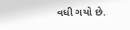વધી ગયો છે.